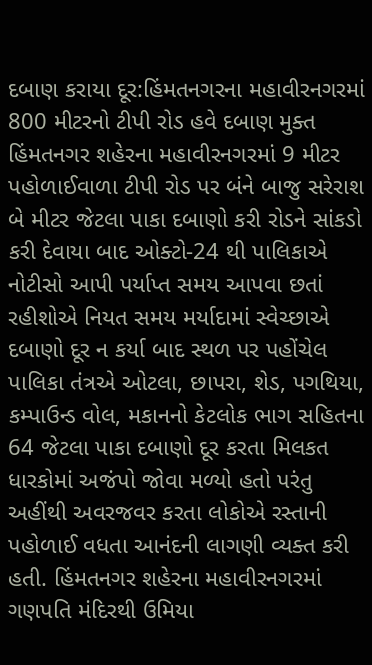દબાણ કરાયા દૂર:હિંમતનગરના મહાવીરનગરમાં 800 મીટરનો ટીપી રોડ હવે દબાણ મુક્ત
હિંમતનગર શહેરના મહાવીરનગરમાં 9 મીટર પહોળાઈવાળા ટીપી રોડ પર બંને બાજુ સરેરાશ બે મીટર જેટલા પાકા દબાણો કરી રોડને સાંકડો કરી દેવાયા બાદ ઓક્ટો-24 થી પાલિકાએ નોટીસો આપી પર્યાપ્ત સમય આપવા છતાં રહીશોએ નિયત સમય મર્યાદામાં સ્વેચ્છાએ દબાણો દૂર ન કર્યા બાદ સ્થળ પર પહોંચેલ પાલિકા તંત્રએ ઓટલા, છાપરા, શેડ, પગથિયા, કમ્પાઉન્ડ વોલ, મકાનનો કેટલોક ભાગ સહિતના 64 જેટલા પાકા દબાણો દૂર કરતા મિલકત ધારકોમાં અજંપો જોવા મળ્યો હતો પરંતુ અહીંથી અવરજવર કરતા લોકોએ રસ્તાની પહોળાઈ વધતા આનંદની લાગણી વ્યક્ત કરી હતી. હિંમતનગર શહેરના મહાવીરનગરમાં ગણપતિ મંદિરથી ઉમિયા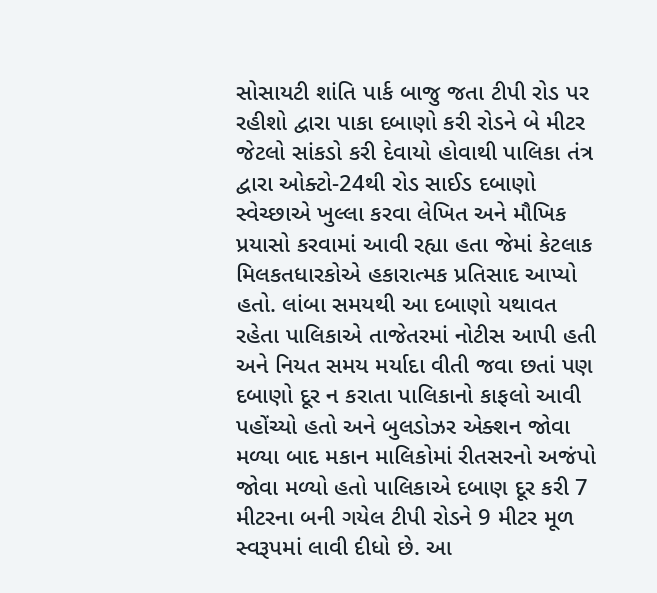સોસાયટી શાંતિ પાર્ક બાજુ જતા ટીપી રોડ પર રહીશો દ્વારા પાકા દબાણો કરી રોડને બે મીટર જેટલો સાંકડો કરી દેવાયો હોવાથી પાલિકા તંત્ર દ્વારા ઓક્ટો-24થી રોડ સાઈડ દબાણો સ્વેચ્છાએ ખુલ્લા કરવા લેખિત અને મૌખિક પ્રયાસો કરવામાં આવી રહ્યા હતા જેમાં કેટલાક મિલકતધારકોએ હકારાત્મક પ્રતિસાદ આપ્યો હતો. લાંબા સમયથી આ દબાણો યથાવત રહેતા પાલિકાએ તાજેતરમાં નોટીસ આપી હતી અને નિયત સમય મર્યાદા વીતી જવા છતાં પણ દબાણો દૂર ન કરાતા પાલિકાનો કાફલો આવી પહોંચ્યો હતો અને બુલડોઝર એક્શન જોવા મળ્યા બાદ મકાન માલિકોમાં રીતસરનો અજંપો જોવા મળ્યો હતો પાલિકાએ દબાણ દૂર કરી 7 મીટરના બની ગયેલ ટીપી રોડને 9 મીટર મૂળ સ્વરૂપમાં લાવી દીધો છે. આ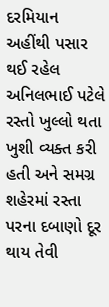દરમિયાન અહીંથી પસાર થઈ રહેલ અનિલભાઈ પટેલે રસ્તો ખુલ્લો થતા ખુશી વ્યક્ત કરી હતી અને સમગ્ર શહેરમાં રસ્તા પરના દબાણો દૂર થાય તેવી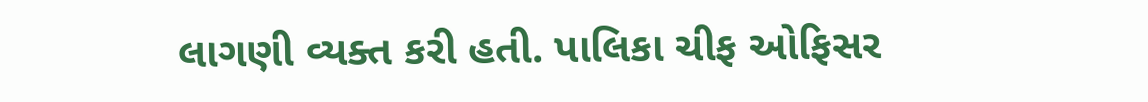લાગણી વ્યક્ત કરી હતી. પાલિકા ચીફ ઓફિસર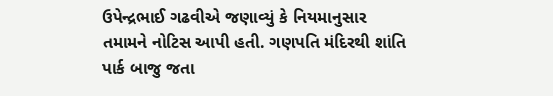ઉપેન્દ્રભાઈ ગઢવીએ જણાવ્યું કે નિયમાનુસાર તમામને નોટિસ આપી હતી. ગણપતિ મંદિરથી શાંતિ પાર્ક બાજુ જતા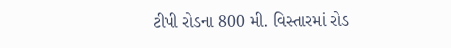ટીપી રોડના 800 મી. વિસ્તારમાં રોડ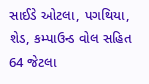સાઈડે ઓટલા, પગથિયા, શેડ, કમ્પાઉન્ડ વોલ સહિત 64 જેટલા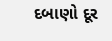દબાણો દૂર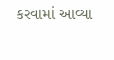કરવામાં આવ્યા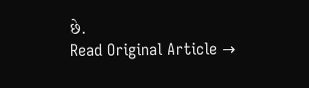છે.
Read Original Article →